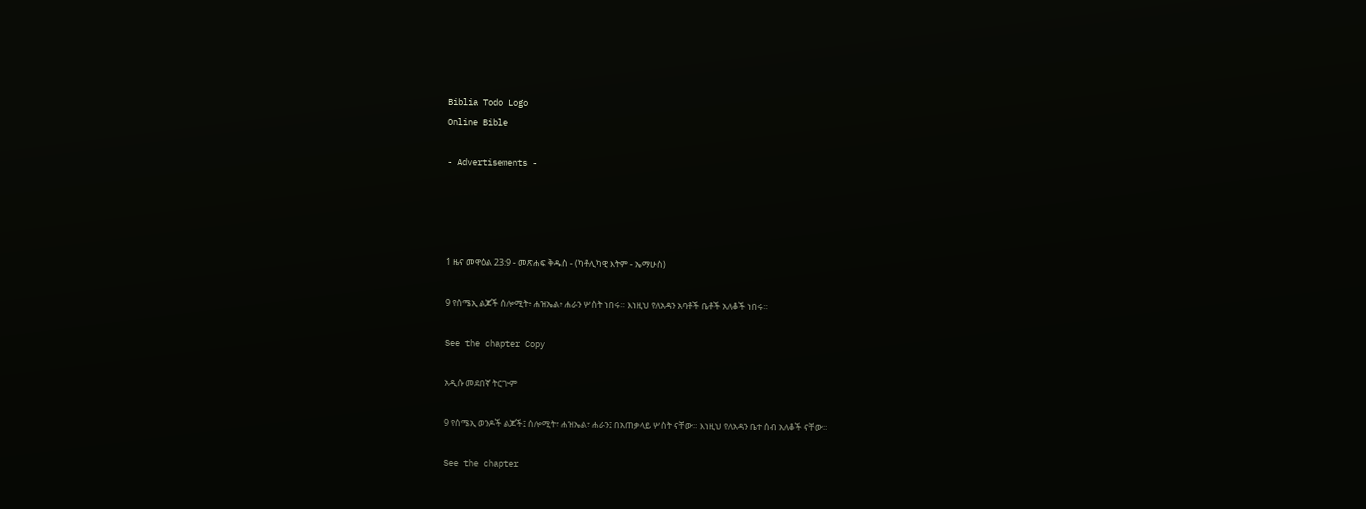Biblia Todo Logo
Online Bible

- Advertisements -




1 ዜና መዋዕል 23:9 - መጽሐፍ ቅዱስ - (ካቶሊካዊ እትም - ኤማሁስ)

9 የሰሜኢ ልጆች ሰሎሚት፥ ሐዝኤል፥ ሐራን ሦስት ነበሩ። እነዚህ የለአዳን አባቶች ቤቶች አለቆች ነበሩ።

See the chapter Copy

አዲሱ መደበኛ ትርጒም

9 የሰሜኢ ወንዶች ልጆች፤ ሰሎሚት፣ ሐዝኤል፣ ሐራን፤ በአጠቃላይ ሦስት ናቸው። እነዚህ የለአዳን ቤተ ሰብ አለቆች ናቸው።

See the chapter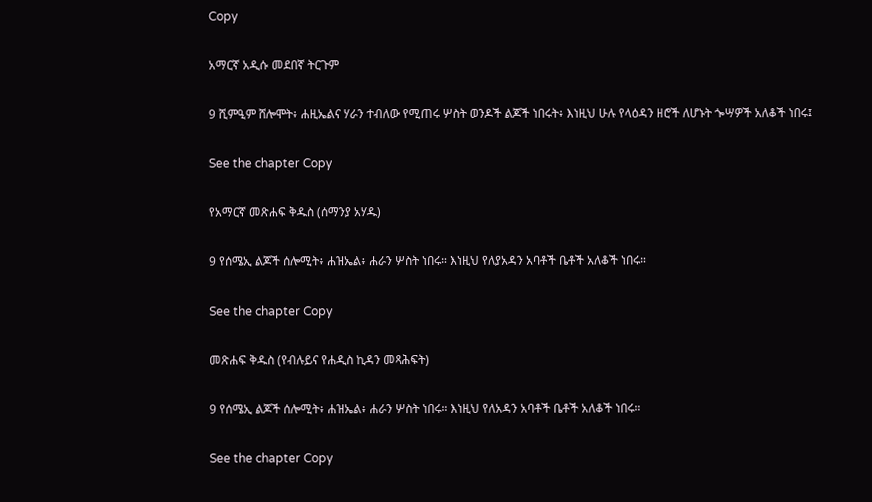Copy

አማርኛ አዲሱ መደበኛ ትርጉም

9 ሺምዒም ሸሎሞት፥ ሐዚኤልና ሃራን ተብለው የሚጠሩ ሦስት ወንዶች ልጆች ነበሩት፥ እነዚህ ሁሉ የላዕዳን ዘሮች ለሆኑት ጐሣዎች አለቆች ነበሩ፤

See the chapter Copy

የአማርኛ መጽሐፍ ቅዱስ (ሰማንያ አሃዱ)

9 የሰሜኢ ልጆች ሰሎሚት፥ ሐዝኤል፥ ሐራን ሦስት ነበሩ። እነዚህ የለያአዳን አባቶች ቤቶች አለቆች ነበሩ።

See the chapter Copy

መጽሐፍ ቅዱስ (የብሉይና የሐዲስ ኪዳን መጻሕፍት)

9 የሰሜኢ ልጆች ሰሎሚት፥ ሐዝኤል፥ ሐራን ሦስት ነበሩ። እነዚህ የለአዳን አባቶች ቤቶች አለቆች ነበሩ።

See the chapter Copy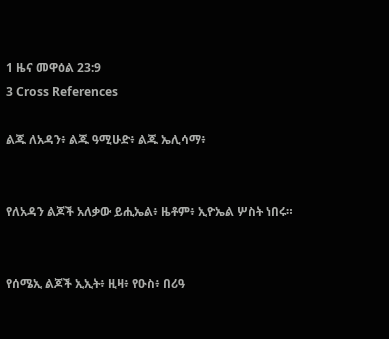1 ዜና መዋዕል 23:9
3 Cross References

ልጁ ለአዳን፥ ልጁ ዓሚሁድ፥ ልጁ ኤሊሳማ፥


የለአዳን ልጆች አለቃው ይሒኤል፥ ዜቶም፥ ኢዮኤል ሦስት ነበሩ።


የሰሜኢ ልጆች ኢኢት፥ ዚዛ፥ የዑስ፥ በሪዓ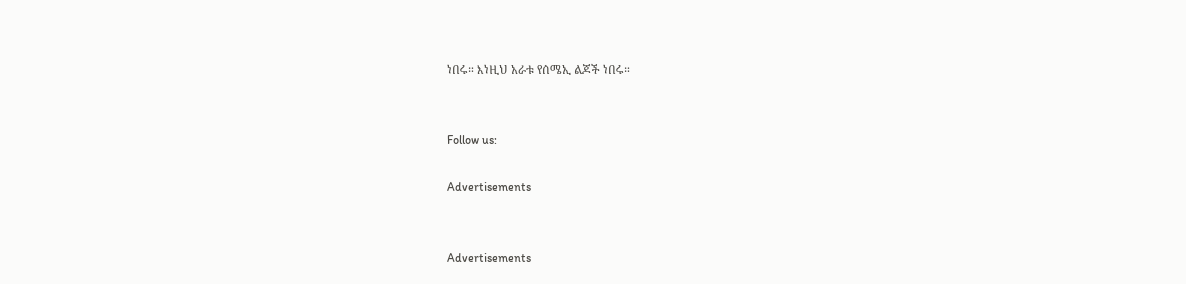ነበሩ። እነዚህ አራቱ የሰሜኢ ልጆች ነበሩ።


Follow us:

Advertisements


Advertisements